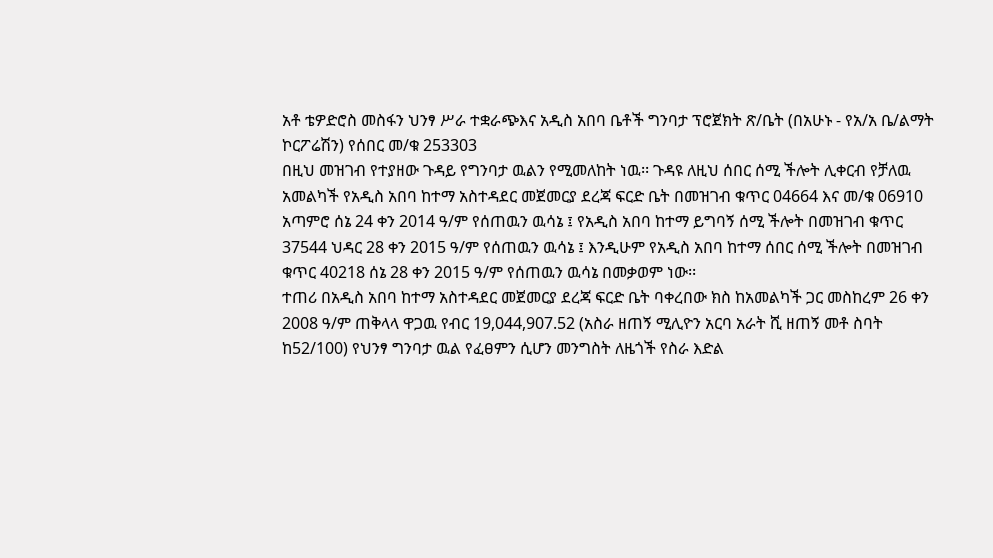አቶ ቴዎድሮስ መስፋን ህንፃ ሥራ ተቋራጭእና አዲስ አበባ ቤቶች ግንባታ ፕሮጀክት ጽ/ቤት (በአሁኑ - የአ/አ ቤ/ልማት ኮርፖሬሽን) የሰበር መ/ቁ 253303
በዚህ መዝገብ የተያዘው ጉዳይ የግንባታ ዉልን የሚመለከት ነዉ፡፡ ጉዳዩ ለዚህ ሰበር ሰሚ ችሎት ሊቀርብ የቻለዉ አመልካች የአዲስ አበባ ከተማ አስተዳደር መጀመርያ ደረጃ ፍርድ ቤት በመዝገብ ቁጥር 04664 እና መ/ቁ 06910 አጣምሮ ሰኔ 24 ቀን 2014 ዓ/ም የሰጠዉን ዉሳኔ ፤ የአዲስ አበባ ከተማ ይግባኝ ሰሚ ችሎት በመዝገብ ቁጥር 37544 ህዳር 28 ቀን 2015 ዓ/ም የሰጠዉን ዉሳኔ ፤ እንዲሁም የአዲስ አበባ ከተማ ሰበር ሰሚ ችሎት በመዝገብ ቁጥር 40218 ሰኔ 28 ቀን 2015 ዓ/ም የሰጠዉን ዉሳኔ በመቃወም ነው፡፡
ተጠሪ በአዲስ አበባ ከተማ አስተዳደር መጀመርያ ደረጃ ፍርድ ቤት ባቀረበው ክስ ከአመልካች ጋር መስከረም 26 ቀን 2008 ዓ/ም ጠቅላላ ዋጋዉ የብር 19,044,907.52 (አስራ ዘጠኝ ሚሊዮን አርባ አራት ሺ ዘጠኝ መቶ ስባት ከ52/100) የህንፃ ግንባታ ዉል የፈፀምን ሲሆን መንግስት ለዜጎች የስራ እድል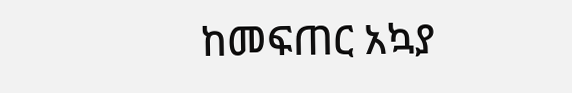ከመፍጠር አኳያ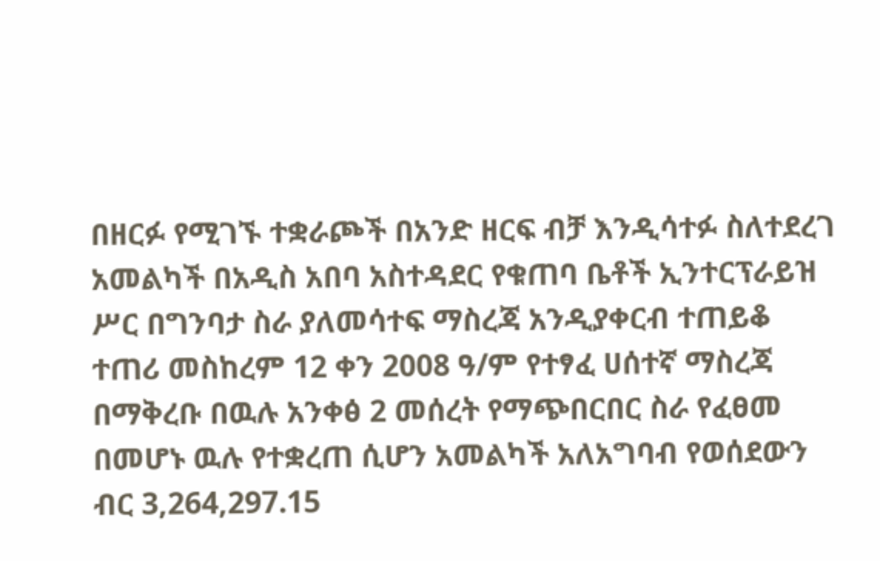በዘርፉ የሚገኙ ተቋራጮች በአንድ ዘርፍ ብቻ እንዲሳተፉ ስለተደረገ አመልካች በአዲስ አበባ አስተዳደር የቁጠባ ቤቶች ኢንተርፕራይዝ ሥር በግንባታ ስራ ያለመሳተፍ ማስረጃ አንዲያቀርብ ተጠይቆ ተጠሪ መስከረም 12 ቀን 2008 ዓ/ም የተፃፈ ሀሰተኛ ማስረጃ በማቅረቡ በዉሉ አንቀፅ 2 መሰረት የማጭበርበር ስራ የፈፀመ በመሆኑ ዉሉ የተቋረጠ ሲሆን አመልካች አለአግባብ የወሰደውን ብር 3,264,297.15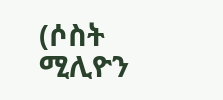(ሶስት ሚሊዮን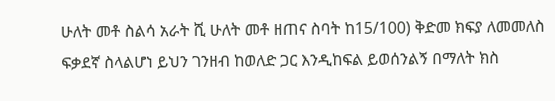ሁለት መቶ ስልሳ አራት ሺ ሁለት መቶ ዘጠና ስባት ከ15/100) ቅድመ ክፍያ ለመመለስ ፍቃደኛ ስላልሆነ ይህን ገንዘብ ከወለድ ጋር እንዲከፍል ይወሰንልኝ በማለት ክስ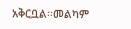አቅርቧል፡፡መልካም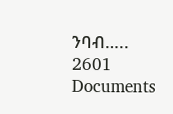ንባብ…..
2601
Documents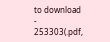to download
-
253303(.pdf,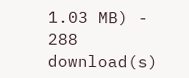1.03 MB) - 288 download(s)